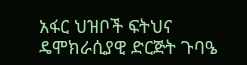አፋር ህዝቦች ፍትህና ዴሞክራሲያዊ ድርጅት ጉባዔ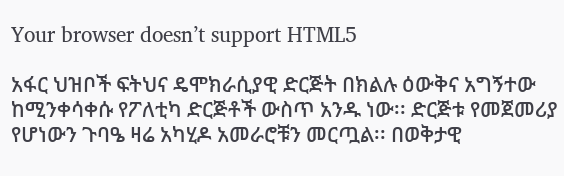Your browser doesn’t support HTML5

አፋር ህዝቦች ፍትህና ዴሞክራሲያዊ ድርጅት በክልሉ ዕውቅና አግኝተው ከሚንቀሳቀሱ የፖለቲካ ድርጅቶች ውስጥ አንዱ ነው፡፡ ድርጅቱ የመጀመሪያ የሆነውን ጉባዔ ዛሬ አካሂዶ አመራሮቹን መርጧል፡፡ በወቅታዊ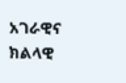አገራዊና ክልላዊ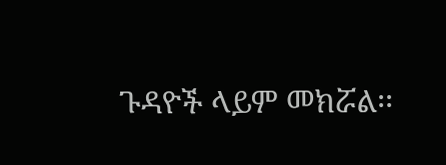ጉዳዮች ላይም መክሯል፡፡